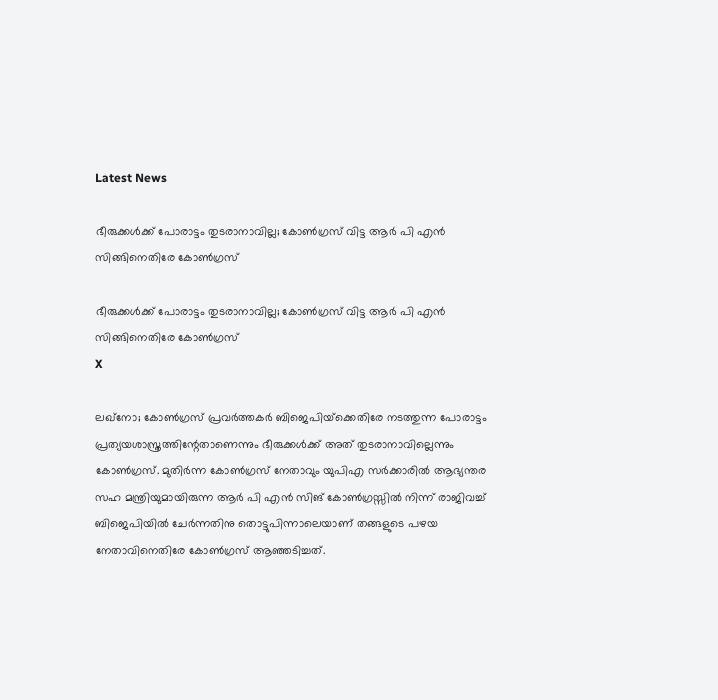Latest News

ഭീരുക്കള്‍ക്ക് പോരാട്ടം തുടരാനാവില്ല; കോണ്‍ഗ്രസ് വിട്ട ആര്‍ പി എന്‍ സിങ്ങിനെതിരേ കോണ്‍ഗ്രസ്

ഭീരുക്കള്‍ക്ക് പോരാട്ടം തുടരാനാവില്ല; കോണ്‍ഗ്രസ് വിട്ട ആര്‍ പി എന്‍ സിങ്ങിനെതിരേ കോണ്‍ഗ്രസ്
X

ലഖ്‌നോ; കോണ്‍ഗ്രസ് പ്രവര്‍ത്തകര്‍ ബിജെപിയ്‌ക്കെതിരേ നടത്തുന്ന പോരാട്ടം പ്രത്യയശാസ്ത്രത്തിന്റേതാണെന്നും ഭീരുക്കള്‍ക്ക് അത് തുടരാനാവില്ലെന്നും കോണ്‍ഗ്രസ്. മുതിര്‍ന്ന കോണ്‍ഗ്രസ് നേതാവും യുപിഎ സര്‍ക്കാരില്‍ ആഭ്യന്തര സഹ മന്ത്രിയുമായിരുന്ന ആര്‍ പി എന്‍ സിങ് കോണ്‍ഗ്രസ്സില്‍ നിന്ന് രാജിവച്ച് ബിജെപിയില്‍ ചേര്‍ന്നതിനു തൊട്ടുപിന്നാലെയാണ് തങ്ങളുടെ പഴയ നേതാവിനെതിരേ കോണ്‍ഗ്രസ് ആഞ്ഞടിച്ചത്.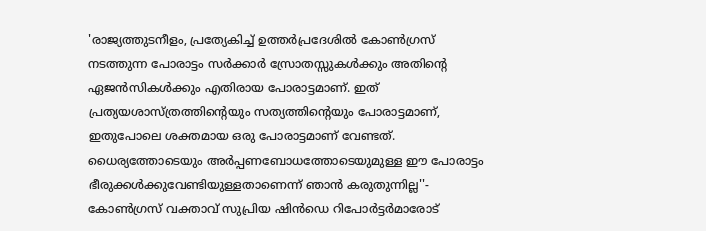'രാജ്യത്തുടനീളം, പ്രത്യേകിച്ച് ഉത്തര്‍പ്രദേശില്‍ കോണ്‍ഗ്രസ് നടത്തുന്ന പോരാട്ടം സര്‍ക്കാര്‍ സ്രോതസ്സുകള്‍ക്കും അതിന്റെ ഏജന്‍സികള്‍ക്കും എതിരായ പോരാട്ടമാണ്. ഇത് പ്രത്യയശാസ്ത്രത്തിന്റെയും സത്യത്തിന്റെയും പോരാട്ടമാണ്, ഇതുപോലെ ശക്തമായ ഒരു പോരാട്ടമാണ് വേണ്ടത്. ധൈര്യത്തോടെയും അര്‍പ്പണബോധത്തോടെയുമുള്ള ഈ പോരാട്ടം ഭീരുക്കള്‍ക്കുവേണ്ടിയുള്ളതാണെന്ന് ഞാന്‍ കരുതുന്നില്ല''- കോണ്‍ഗ്രസ് വക്താവ് സുപ്രിയ ഷിന്‍ഡെ റിപോര്‍ട്ടര്‍മാരോട്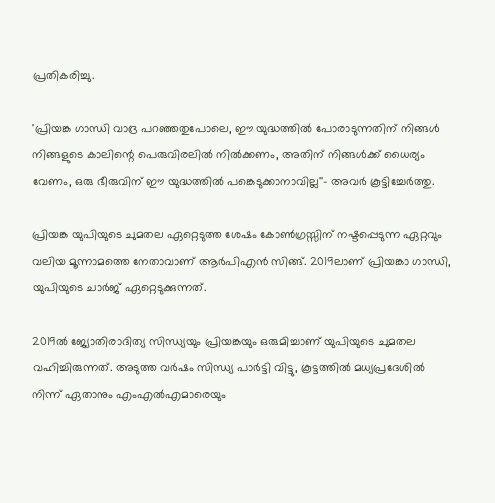പ്രതികരിച്ചു.

'പ്രിയങ്ക ഗാന്ധി വാദ്ര പറഞ്ഞതുപോലെ, ഈ യുദ്ധത്തില്‍ പോരാടുന്നതിന് നിങ്ങള്‍ നിങ്ങളുടെ കാലിന്റെ പെരുവിരലില്‍ നില്‍ക്കണം, അതിന് നിങ്ങള്‍ക്ക് ധൈര്യം വേണം, ഒരു ഭീരുവിന് ഈ യുദ്ധത്തില്‍ പങ്കെടുക്കാനാവില്ല''- അവര്‍ കൂട്ടിച്ചേര്‍ത്തു.

പ്രിയങ്ക യുപിയുടെ ചുമതല ഏറ്റെടുത്ത ശേഷം കോണ്‍ഗ്രസ്സിന് നഷ്ടപ്പെടുന്ന ഏറ്റവും വലിയ മൂന്നാമത്തെ നേതാവാണ് ആര്‍പിഎന്‍ സിങ്ങ്. 2019ലാണ് പ്രിയങ്കാ ഗാന്ധി, യുപിയുടെ ചാര്‍ജ് ഏറ്റെടുക്കുന്നത്.

2019ല്‍ ജ്യോതിരാദിത്യ സിന്ധ്യയും പ്രിയങ്കയും ഒരുമിച്ചാണ് യുപിയുടെ ചുമതല വഹിച്ചിരുന്നത്. അടുത്ത വര്‍ഷം സിന്ധ്യ പാര്‍ട്ടി വിട്ടു, കൂട്ടത്തില്‍ മധ്യപ്രദേശില്‍ നിന്ന് ഏതാനും എംഎല്‍എമാരെയും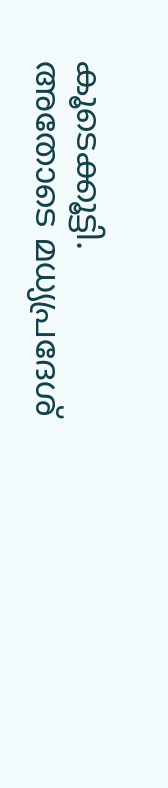കൂടെക്കൂട്ടി. അതോടെ മധ്യപ്രദേശ്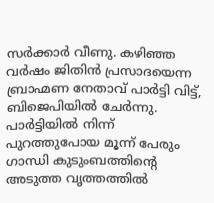സര്‍ക്കാര്‍ വീണു. കഴിഞ്ഞ വര്‍ഷം ജിതിന്‍ പ്രസാദയെന്ന ബ്രാഹ്മണ നേതാവ് പാര്‍ട്ടി വിട്ട്, ബിജെപിയില്‍ ചേര്‍ന്നു. പാര്‍ട്ടിയില്‍ നിന്ന് പുറത്തുപോയ മൂന്ന് പേരും ഗാന്ധി കുടുംബത്തിന്റെ അടുത്ത വൃത്തത്തില്‍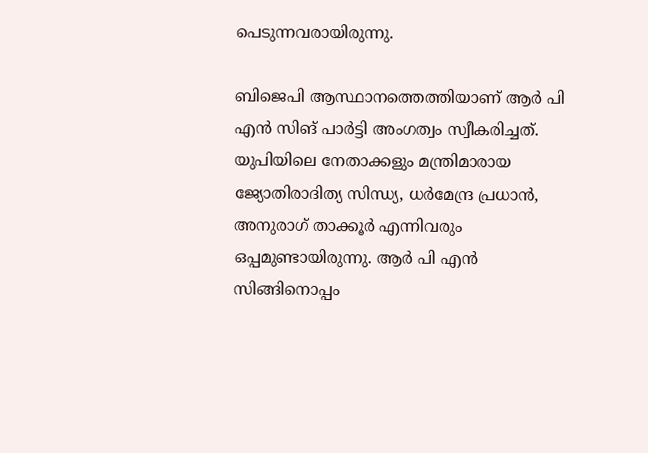പെടുന്നവരായിരുന്നു.

ബിജെപി ആസ്ഥാനത്തെത്തിയാണ് ആര്‍ പി എന്‍ സിങ് പാര്‍ട്ടി അംഗത്വം സ്വീകരിച്ചത്. യുപിയിലെ നേതാക്കളും മന്ത്രിമാരായ ജ്യോതിരാദിത്യ സിന്ധ്യ, ധര്‍മേന്ദ്ര പ്രധാന്‍, അനുരാഗ് താക്കൂര്‍ എന്നിവരും ഒപ്പമുണ്ടായിരുന്നു. ആര്‍ പി എന്‍ സിങ്ങിനൊപ്പം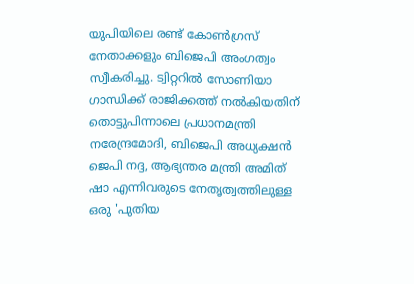യുപിയിലെ രണ്ട് കോണ്‍ഗ്രസ് നേതാക്കളും ബിജെപി അംഗത്വം സ്വീകരിച്ചു. ട്വിറ്ററില്‍ സോണിയാ ഗാന്ധിക്ക് രാജിക്കത്ത് നല്‍കിയതിന് തൊട്ടുപിന്നാലെ പ്രധാനമന്ത്രി നരേന്ദ്രമോദി, ബിജെപി അധ്യക്ഷന്‍ ജെപി നദ്ദ, ആഭ്യന്തര മന്ത്രി അമിത് ഷാ എന്നിവരുടെ നേതൃത്വത്തിലുള്ള ഒരു 'പുതിയ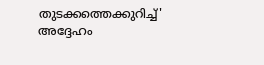തുടക്കത്തെക്കുറിച്ച്' അദ്ദേഹം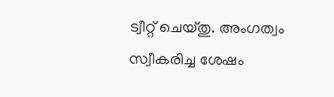ട്വീറ്റ് ചെയ്തു. അംഗത്വം സ്വീകരിച്ച ശേഷം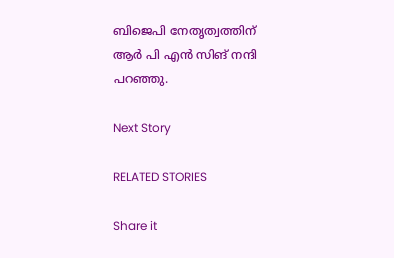ബിജെപി നേതൃത്വത്തിന് ആര്‍ പി എന്‍ സിങ് നന്ദി പറഞ്ഞു.

Next Story

RELATED STORIES

Share it